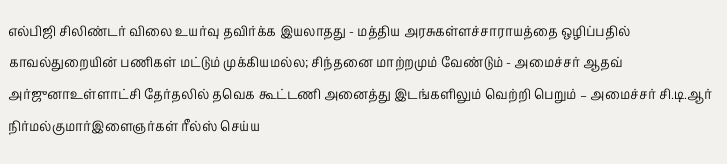எல்பிஜி சிலிண்டர் விலை உயர்வு தவிர்க்க இயலாதது - மத்திய அரசுகள்ளச்சாராயத்தை ஒழிப்பதில் காவல்துறையின் பணிகள் மட்டும் முக்கியமல்ல; சிந்தனை மாற்றமும் வேண்டும் - அமைச்சர் ஆதவ் அர்ஜுனாஉள்ளாட்சி தேர்தலில் தவெக கூட்டணி அனைத்து இடங்களிலும் வெற்றி பெறும் – அமைச்சர் சி.டி.ஆர் நிர்மல்குமார்இளைஞர்கள் ரீல்ஸ் செய்ய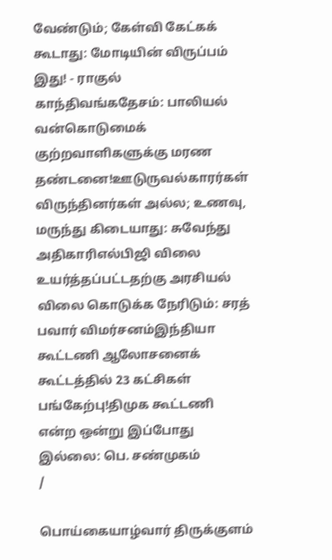வேண்டும்; கேள்வி கேட்கக் கூடாது: மோடியின் விருப்பம் இது! - ராகுல் காந்திவங்கதேசம்: பாலியல் வன்கொடுமைக் குற்றவாளிகளுக்கு மரண தண்டனை!ஊடுருவல்காரர்கள் விருந்தினர்கள் அல்ல; உணவு, மருந்து கிடையாது: சுவேந்து அதிகாரிஎல்பிஜி விலை உயர்த்தப்பட்டதற்கு அரசியல் விலை கொடுக்க நேரிடும்: சரத் பவார் விமர்சனம்இந்தியா கூட்டணி ஆலோசனைக் கூட்டத்தில் 23 கட்சிகள் பங்கேற்பு!திமுக கூட்டணி என்ற ஒன்று இப்போது இல்லை: பெ. சண்முகம்
/

பொய்கையாழ்வார் திருக்குளம்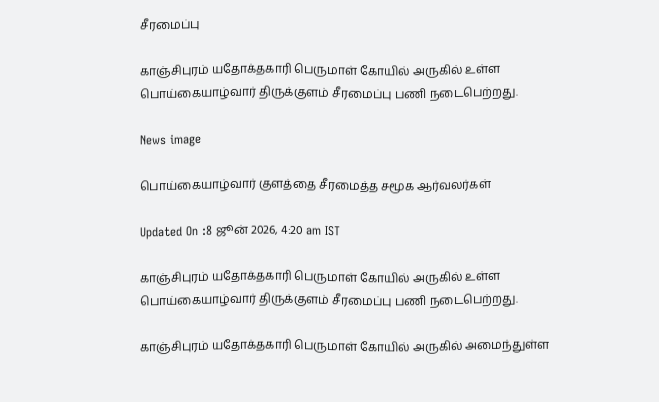சீரமைப்பு

காஞ்சிபுரம் யதோக்தகாரி பெருமாள் கோயில் அருகில் உள்ள பொய்கையாழ்வார் திருக்குளம் சீரமைப்பு பணி நடைபெற்றது.

News image

பொய்கையாழ்வார் குளத்தை சீரமைத்த சமூக ஆர்வலர்கள்

Updated On :8 ஜூன் 2026, 4:20 am IST

காஞ்சிபுரம் யதோக்தகாரி பெருமாள் கோயில் அருகில் உள்ள பொய்கையாழ்வார் திருக்குளம் சீரமைப்பு பணி நடைபெற்றது.

காஞ்சிபுரம் யதோக்தகாரி பெருமாள் கோயில் அருகில் அமைந்துள்ள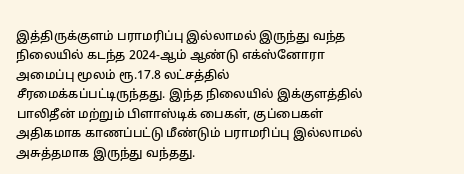இத்திருக்குளம் பராமரிப்பு இல்லாமல் இருந்து வந்த நிலையில் கடந்த 2024-ஆம் ஆண்டு எக்ஸ்னோரா அமைப்பு மூலம் ரூ.17.8 லட்சத்தில் சீரமைக்கப்பட்டிருந்தது. இந்த நிலையில் இக்குளத்தில் பாலிதீன் மற்றும் பிளாஸ்டிக் பைகள், குப்பைகள் அதிகமாக காணப்பட்டு மீண்டும் பராமரிப்பு இல்லாமல் அசுத்தமாக இருந்து வந்தது.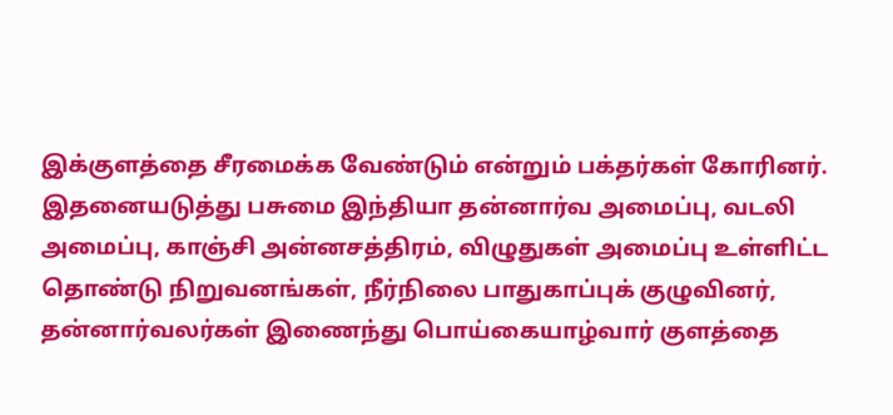இக்குளத்தை சீரமைக்க வேண்டும் என்றும் பக்தர்கள் கோரினர். இதனையடுத்து பசுமை இந்தியா தன்னார்வ அமைப்பு, வடலி அமைப்பு, காஞ்சி அன்னசத்திரம், விழுதுகள் அமைப்பு உள்ளிட்ட தொண்டு நிறுவனங்கள், நீர்நிலை பாதுகாப்புக் குழுவினர், தன்னார்வலர்கள் இணைந்து பொய்கையாழ்வார் குளத்தை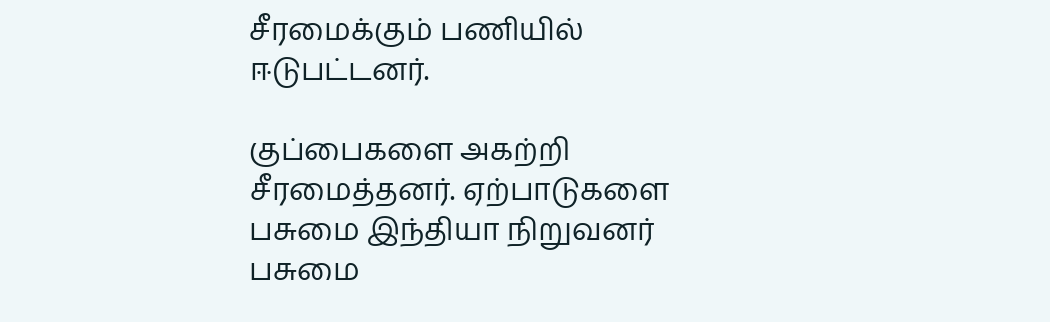சீரமைக்கும் பணியில் ஈடுபட்டனர்.

குப்பைகளை அகற்றி சீரமைத்தனர். ஏற்பாடுகளை பசுமை இந்தியா நிறுவனர் பசுமை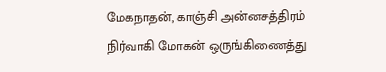மேகநாதன், காஞ்சி அன்னசத்திரம் நிர்வாகி மோகன் ஒருங்கிணைத்து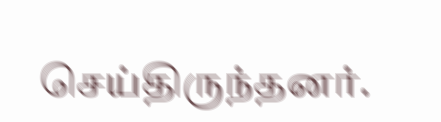செய்திருந்தனர்.